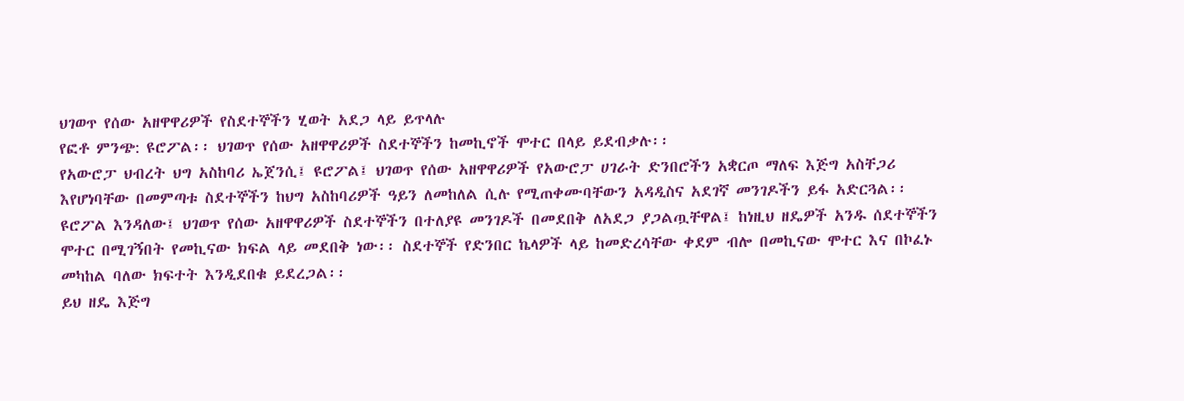ህገወጥ የሰው አዘዋዋሪዎች የስደተኞችን ሂወት አደጋ ላይ ይጥላሉ
የፎቶ ምንጭ: ዩሮፖል፡፡ ህገወጥ የሰው አዘዋዋሪዎች ስደተኞችን ከመኪኖች ሞተር በላይ ይደብቃሉ፡፡
የአውሮፓ ህብረት ህግ አስከባሪ ኤጀንሲ፤ ዩሮፖል፤ ህገወጥ የሰው አዘዋዋሪዎች የአውሮፓ ሀገራት ድንበሮችን አቋርጦ ማለፍ እጅግ አስቸጋሪ እየሆነባቸው በመምጣቱ ስደተኞችን ከህግ አስከባሪዎች ዓይን ለመከለል ሲሉ የሚጠቀሙባቸውን አዳዲስና አደገኛ መንገዶችን ይፋ አድርጓል፡፡
ዩሮፖል እንዳለው፤ ህገወጥ የሰው አዘዋዋሪዎች ስደተኞችን በተለያዩ መንገዶች በመደበቅ ለአደጋ ያጋልጧቸዋል፤ ከነዚህ ዘዴዎች አንዱ ሰደተኞችን ሞተር በሚገኝበት የመኪናው ክፍል ላይ መደበቅ ነው፡፡ ስደተኞች የድንበር ኬላዎች ላይ ከመድረሳቸው ቀደም ብሎ በመኪናው ሞተር እና በኮፈኑ መካከል ባለው ክፍተት እንዲደበቁ ይደረጋል፡፡
ይህ ዘዴ እጅግ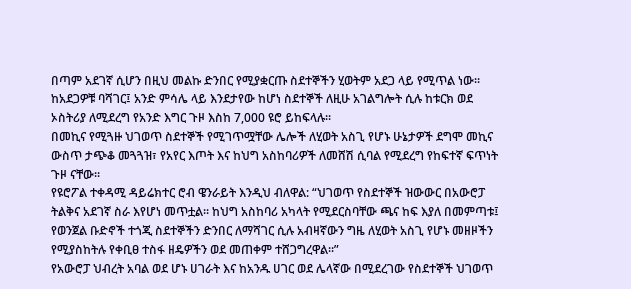በጣም አደገኛ ሲሆን በዚህ መልኩ ድንበር የሚያቋርጡ ስደተኞችን ሂወትም አደጋ ላይ የሚጥል ነው፡፡ ከአደጋዎቹ ባሻገር፤ አንድ ምሳሌ ላይ እንደታየው ከሆነ ስደተኞች ለዚሁ አገልግሎት ሲሉ ከቱርክ ወደ ኦስትሪያ ለሚደረግ የአንድ እግር ጉዞ እስከ 7,000 ዩሮ ይከፍላሉ፡፡
በመኪና የሚጓዙ ህገወጥ ስደተኞች የሚገጥሟቸው ሌሎች ለሂወት አስጊ የሆኑ ሁኔታዎች ደግሞ መኪና ውስጥ ታጭቆ መጓጓዝ፣ የአየር እጦት እና ከህግ አስከባሪዎች ለመሸሽ ሲባል የሚደረግ የከፍተኛ ፍጥነት ጉዞ ናቸው፡፡
የዩሮፖል ተቀዳሚ ዳይሬክተር ሮብ ዌንራይት እንዲህ ብለዋል: “ህገወጥ የስደተኞች ዝውውር በአውሮፓ ትልቅና አደገኛ ስራ እየሆነ መጥቷል፡፡ ከህግ አስከባሪ አካላት የሚደርስባቸው ጫና ከፍ እያለ በመምጣቱ፤ የወንጀል ቡድኖች ተጎጂ ስደተኞችን ድንበር ለማሻገር ሲሉ አብዛኛውን ግዜ ለሂወት አስጊ የሆኑ መዘዞችን የሚያስከትሉ የቀቢፀ ተስፋ ዘዴዎችን ወደ መጠቀም ተሸጋግረዋል፡፡”
የአውሮፓ ህብረት አባል ወደ ሆኑ ሀገራት እና ከአንዱ ሀገር ወደ ሌላኛው በሚደረገው የስደተኞች ህገወጥ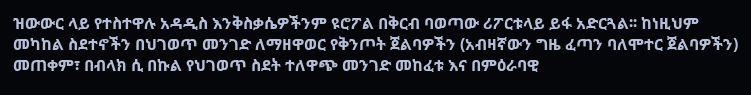ዝውውር ላይ የተስተዋሉ አዳዲስ እንቅስቃሴዎችንም ዩሮፖል በቅርብ ባወጣው ሪፖርቱላይ ይፋ አድርጓል፡፡ ከነዚህም መካከል ስደተኖችን በህገወጥ መንገድ ለማዘዋወር የቅንጦት ጀልባዎችን (አብዛኛውን ግዜ ፈጣን ባለሞተር ጀልባዎችን) መጠቀም፣ በብላክ ሲ በኩል የህገወጥ ስደት ተለዋጭ መንገድ መከፈቱ እና በምዕራባዊ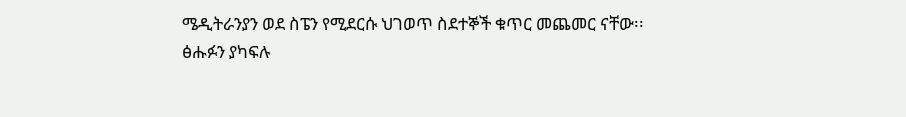ሜዲትራንያን ወደ ስፔን የሚደርሱ ህገወጥ ስደተኞች ቁጥር መጨመር ናቸው፡፡
ፅሑፉን ያካፍሉ